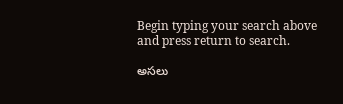Begin typing your search above and press return to search.

అసలు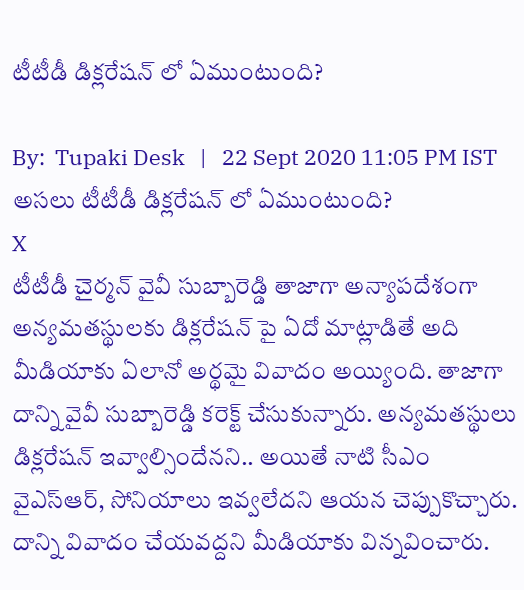టీటీడీ డిక్లరేషన్ లో ఏముంటుంది?

By:  Tupaki Desk   |   22 Sept 2020 11:05 PM IST
అసలు టీటీడీ డిక్లరేషన్ లో ఏముంటుంది?
X
టీటీడీ చైర్మన్ వైవీ సుబ్బారెడ్డి తాజాగా అన్యాపదేశంగా అన్యమతస్థులకు డిక్లరేషన్ పై ఏదో మాట్లాడితే అది మీడియాకు ఏలానో అర్థమై వివాదం అయ్యింది. తాజాగా దాన్ని వైవీ సుబ్బారెడ్డి కరెక్ట్ చేసుకున్నారు. అన్యమతస్థులు డిక్లరేషన్ ఇవ్వాల్సిందేనని.. అయితే నాటి సీఎం వైఎస్ఆర్, సోనియాలు ఇవ్వలేదని ఆయన చెప్పుకొచ్చారు. దాన్ని వివాదం చేయవద్దని మీడియాకు విన్నవించారు.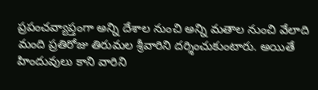ప్రపంచవ్యాప్తంగా అన్ని దేశాల నుంచి అన్ని మతాల నుంచి వేలాది మంది ప్రతిరోజు తిరుమల శ్రీవారిని దర్శించుకుంటారు. అయితే హిందువులు కాని వారిని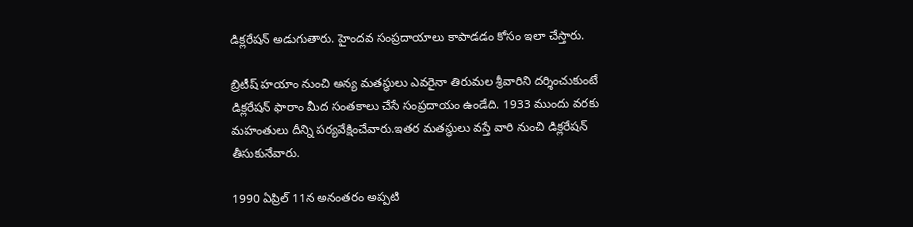డిక్లరేషన్ అడుగుతారు. హైందవ సంప్రదాయాలు కాపాడడం కోసం ఇలా చేస్తారు.

బ్రిటీష్ హయాం నుంచి అన్య మతస్థులు ఎవరైనా తిరుమల శ్రీవారిని దర్శించుకుంటే డిక్లరేషన్ ఫారాం మీద సంతకాలు చేసే సంప్రదాయం ఉండేది. 1933 ముందు వరకు మహంతులు దీన్ని పర్యవేక్షించేవారు.ఇతర మతస్థులు వస్తే వారి నుంచి డిక్లరేషన్ తీసుకునేవారు.

1990 ఏప్రిల్ 11న అనంతరం అప్పటి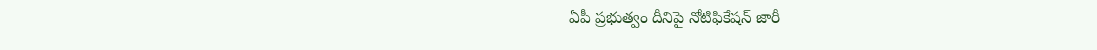ఏపీ ప్రభుత్వం దీనిపై నోటిఫికేషన్ జారీ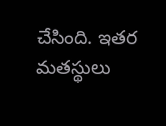చేసింది. ఇతర మతస్థులు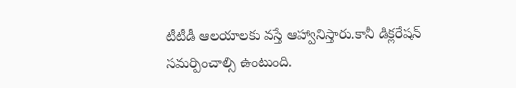టీటీడీ ఆలయాలకు వస్తే ఆహ్వానిస్తారు.కానీ డిక్లరేషన్ సమర్పించాల్సి ఉంటుంది.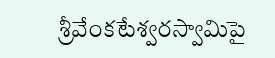శ్రీవేంకటేశ్వరస్వామిపై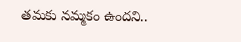తమకు నమ్మకం ఉందని..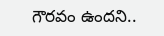గౌరవం ఉందని..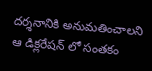దర్శనానికి అనుమతించాలని ఆ డిక్లరేషన్ లో సంతకం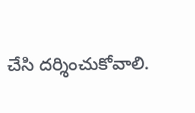చేసి దర్శించుకోవాలి.